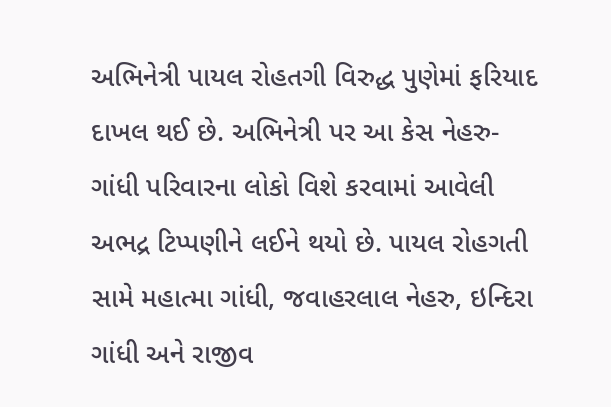અભિનેત્રી પાયલ રોહતગી વિરુદ્ધ પુણેમાં ફરિયાદ દાખલ થઈ છે. અભિનેત્રી પર આ કેસ નેહરુ-ગાંધી પરિવારના લોકો વિશે કરવામાં આવેલી અભદ્ર ટિપ્પણીને લઈને થયો છે. પાયલ રોહગતી સામે મહાત્મા ગાંધી, જવાહરલાલ નેહરુ, ઇન્દિરા ગાંધી અને રાજીવ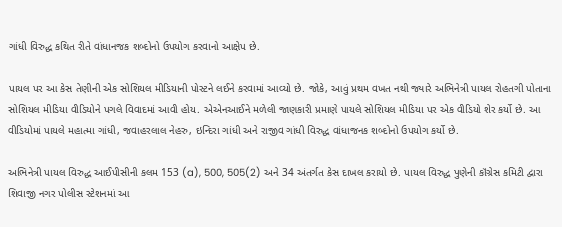ગાંધી વિરુદ્ધ કથિત રીતે વાંધાનજક શબ્દોનો ઉપયોગ કરવાનો આક્ષેપ છે.

પાયલ પર આ કેસ તેણીની એક સોશિયલ મીડિયાની પોસ્ટને લઈને કરવામાં આવ્યો છે. જોકે, આવું પ્રથમ વખત નથી જ્યારે અભિનેત્રી પાયલ રોહતગી પોતાના સોશિયલ મીડિયા વીડિયોને પગલે વિવાદમાં આવી હોય. એએનઆઈને મળેલી જાણકારી પ્રમાણે પાયલે સોશિયલ મીડિયા પર એક વીડિયો શેર કર્યો છે. આ વીડિયોમાં પાયલે મહાત્મા ગાંધી, જવાહરલાલ નેહરુ, ઇન્દિરા ગાંધી અને રાજીવ ગાંધી વિરુદ્ધ વાંધાજનક શબ્દોનો ઉપયોગ કર્યો છે.

અભિનેત્રી પાયલ વિરુદ્ધ આઈપીસીની કલમ 153 (a), 500, 505(2) અને 34 અંતર્ગત કેસ દાખલ કરાયો છે. પાયલ વિરુદ્ધ પુણેની કૉંગ્રેસ કમિટી દ્વારા શિવાજી નગર પોલીસ સ્ટેશનમાં આ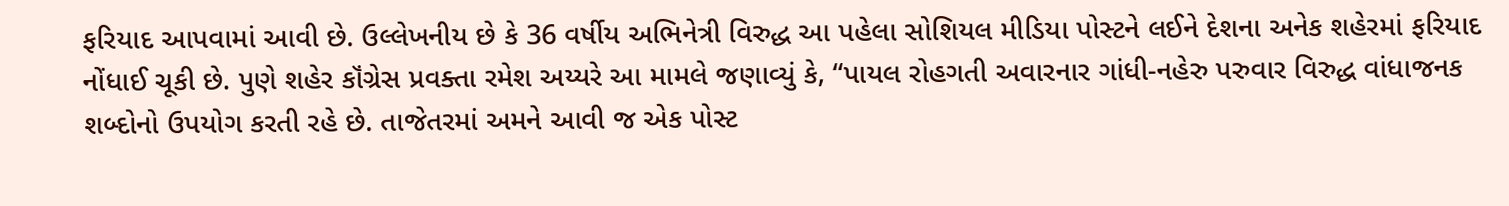ફરિયાદ આપવામાં આવી છે. ઉલ્લેખનીય છે કે 36 વર્ષીય અભિનેત્રી વિરુદ્ધ આ પહેલા સોશિયલ મીડિયા પોસ્ટને લઈને દેશના અનેક શહેરમાં ફરિયાદ નોંધાઈ ચૂકી છે. પુણે શહેર કૉંગ્રેસ પ્રવક્તા રમેશ અય્યરે આ મામલે જણાવ્યું કે, “પાયલ રોહગતી અવારનાર ગાંધી-નહેરુ પરુવાર વિરુદ્ધ વાંધાજનક શબ્દોનો ઉપયોગ કરતી રહે છે. તાજેતરમાં અમને આવી જ એક પોસ્ટ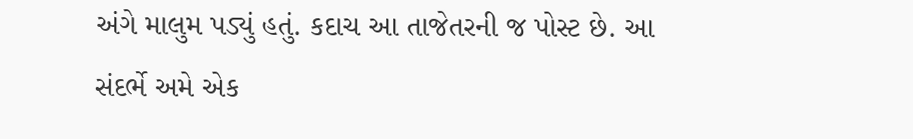અંગે માલુમ પડ્યું હતું. કદાચ આ તાજેતરની જ પોસ્ટ છે. આ સંદર્ભે અમે એક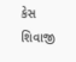કેસ શિવાજી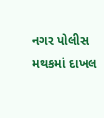નગર પોલીસ મથકમાં દાખલ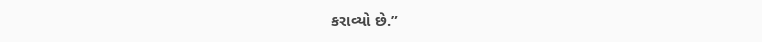કરાવ્યો છે.”